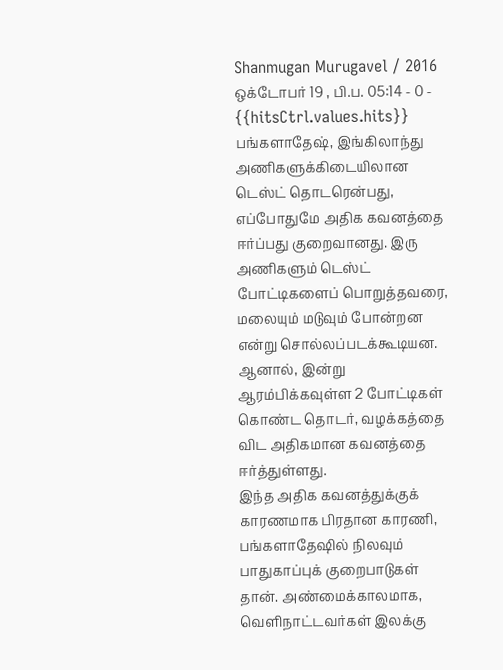Shanmugan Murugavel / 2016 ஒக்டோபர் 19 , பி.ப. 05:14 - 0 - {{hitsCtrl.values.hits}}
பங்களாதேஷ், இங்கிலாந்து அணிகளுக்கிடையிலான டெஸ்ட் தொடரென்பது, எப்போதுமே அதிக கவனத்தை ஈர்ப்பது குறைவானது. இரு அணிகளும் டெஸ்ட் போட்டிகளைப் பொறுத்தவரை, மலையும் மடுவும் போன்றன என்று சொல்லப்படக்கூடியன. ஆனால், இன்று ஆரம்பிக்கவுள்ள 2 போட்டிகள் கொண்ட தொடர், வழக்கத்தை விட அதிகமான கவனத்தை ஈர்த்துள்ளது.
இந்த அதிக கவனத்துக்குக் காரணமாக பிரதான காரணி, பங்களாதேஷில் நிலவும் பாதுகாப்புக் குறைபாடுகள் தான். அண்மைக்காலமாக, வெளிநாட்டவர்கள் இலக்கு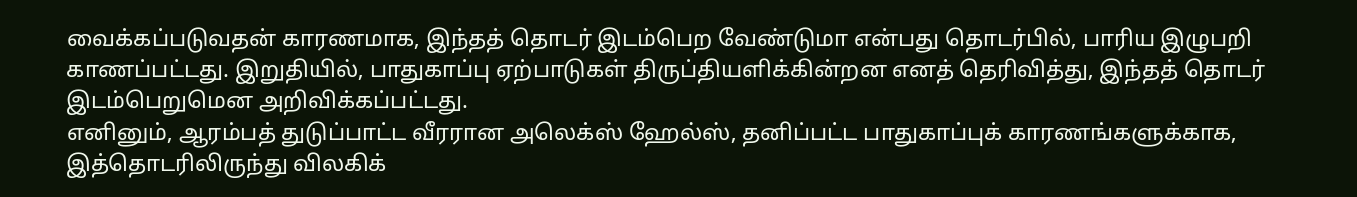வைக்கப்படுவதன் காரணமாக, இந்தத் தொடர் இடம்பெற வேண்டுமா என்பது தொடர்பில், பாரிய இழுபறி காணப்பட்டது. இறுதியில், பாதுகாப்பு ஏற்பாடுகள் திருப்தியளிக்கின்றன எனத் தெரிவித்து, இந்தத் தொடர் இடம்பெறுமென அறிவிக்கப்பட்டது.
எனினும், ஆரம்பத் துடுப்பாட்ட வீரரான அலெக்ஸ் ஹேல்ஸ், தனிப்பட்ட பாதுகாப்புக் காரணங்களுக்காக, இத்தொடரிலிருந்து விலகிக்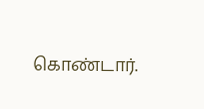கொண்டார்.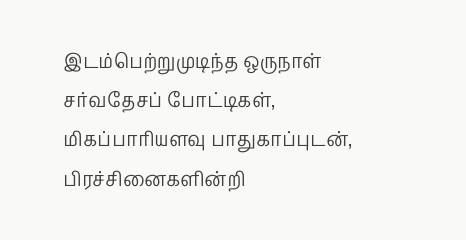இடம்பெற்றுமுடிந்த ஒருநாள் சர்வதேசப் போட்டிகள், மிகப்பாரியளவு பாதுகாப்புடன், பிரச்சினைகளின்றி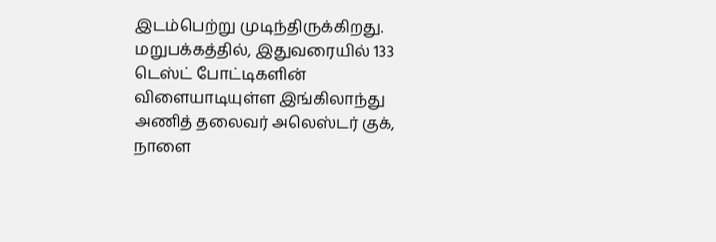இடம்பெற்று முடிந்திருக்கிறது.
மறுபக்கத்தில், இதுவரையில் 133 டெஸ்ட் போட்டிகளின் விளையாடியுள்ள இங்கிலாந்து அணித் தலைவர் அலெஸ்டர் குக், நாளை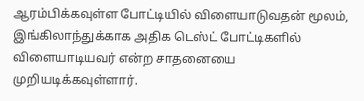ஆரம்பிக்கவுள்ள போட்டியில் விளையாடுவதன் மூலம், இங்கிலாந்துக்காக அதிக டெஸ்ட் போட்டிகளில் விளையாடியவர் என்ற சாதனையை முறியடிக்கவுள்ளார்.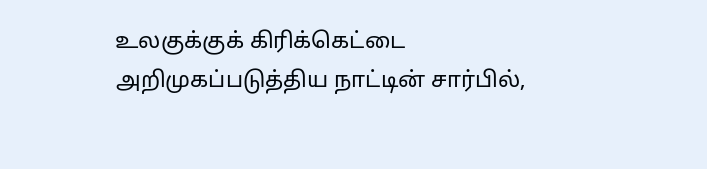உலகுக்குக் கிரிக்கெட்டை அறிமுகப்படுத்திய நாட்டின் சார்பில்,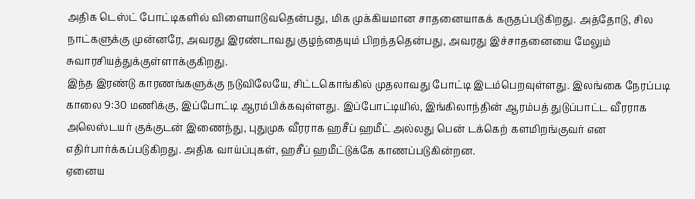அதிக டெஸ்ட் போட்டிகளில் விளையாடுவதென்பது, மிக முக்கியமான சாதனையாகக் கருதப்படுகிறது. அத்தோடு, சில நாட்களுக்கு முன்னரே, அவரது இரண்டாவது குழந்தையும் பிறந்ததென்பது, அவரது இச்சாதனையை மேலும் சுவாரசியத்துக்குள்ளாக்குகிறது.
இந்த இரண்டு காரணங்களுக்கு நடுவிலேயே, சிட்டகொங்கில் முதலாவது போட்டி இடம்பெறவுள்ளது. இலங்கை நேரப்படி காலை 9:30 மணிக்கு, இப்போட்டி ஆரம்பிக்கவுள்ளது. இப்போட்டியில், இங்கிலாந்தின் ஆரம்பத் துடுப்பாட்ட வீரராக அலெஸ்டயர் குக்குடன் இணைந்து, புதுமுக வீரராக ஹசீப் ஹமீட் அல்லது பென் டக்கெற் களமிறங்குவர் என எதிர்பார்க்கப்படுகிறது. அதிக வாய்ப்புகள், ஹசீப் ஹமீட்டுக்கே காணப்படுகின்றன.
ஏனைய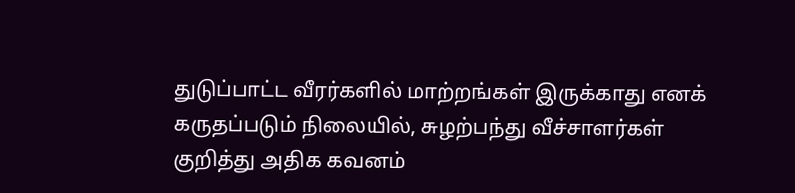துடுப்பாட்ட வீரர்களில் மாற்றங்கள் இருக்காது எனக் கருதப்படும் நிலையில், சுழற்பந்து வீச்சாளர்கள் குறித்து அதிக கவனம்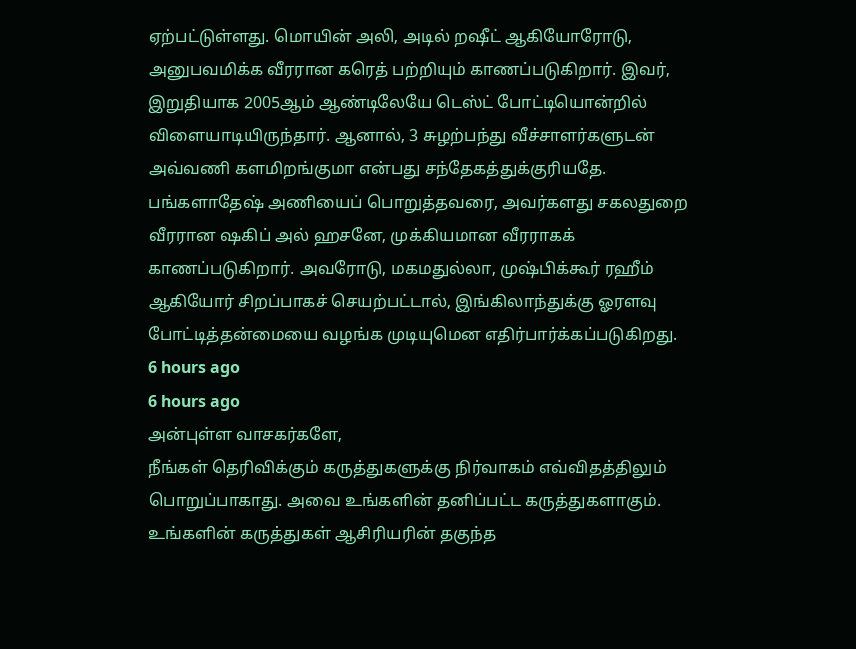ஏற்பட்டுள்ளது. மொயின் அலி, அடில் றஷீட் ஆகியோரோடு, அனுபவமிக்க வீரரான கரெத் பற்றியும் காணப்படுகிறார். இவர், இறுதியாக 2005ஆம் ஆண்டிலேயே டெஸ்ட் போட்டியொன்றில் விளையாடியிருந்தார். ஆனால், 3 சுழற்பந்து வீச்சாளர்களுடன் அவ்வணி களமிறங்குமா என்பது சந்தேகத்துக்குரியதே.
பங்களாதேஷ் அணியைப் பொறுத்தவரை, அவர்களது சகலதுறை வீரரான ஷகிப் அல் ஹசனே, முக்கியமான வீரராகக் காணப்படுகிறார். அவரோடு, மகமதுல்லா, முஷ்பிக்கூர் ரஹீம் ஆகியோர் சிறப்பாகச் செயற்பட்டால், இங்கிலாந்துக்கு ஓரளவு போட்டித்தன்மையை வழங்க முடியுமென எதிர்பார்க்கப்படுகிறது.
6 hours ago
6 hours ago
அன்புள்ள வாசகர்களே,
நீங்கள் தெரிவிக்கும் கருத்துகளுக்கு நிர்வாகம் எவ்விதத்திலும் பொறுப்பாகாது. அவை உங்களின் தனிப்பட்ட கருத்துகளாகும். உங்களின் கருத்துகள் ஆசிரியரின் தகுந்த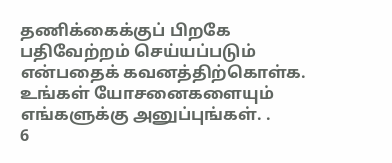தணிக்கைக்குப் பிறகே பதிவேற்றம் செய்யப்படும் என்பதைக் கவனத்திற்கொள்க. உங்கள் யோசனைகளையும் எங்களுக்கு அனுப்புங்கள். .
6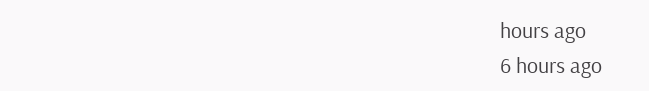hours ago
6 hours ago